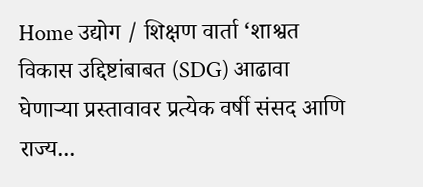Home उद्योग / शिक्षण वार्ता ‘शाश्वत विकास उद्दिष्टांबाबत (SDG) आढावा घेणाऱ्या प्रस्तावावर प्रत्येक वर्षी संसद आणि राज्य...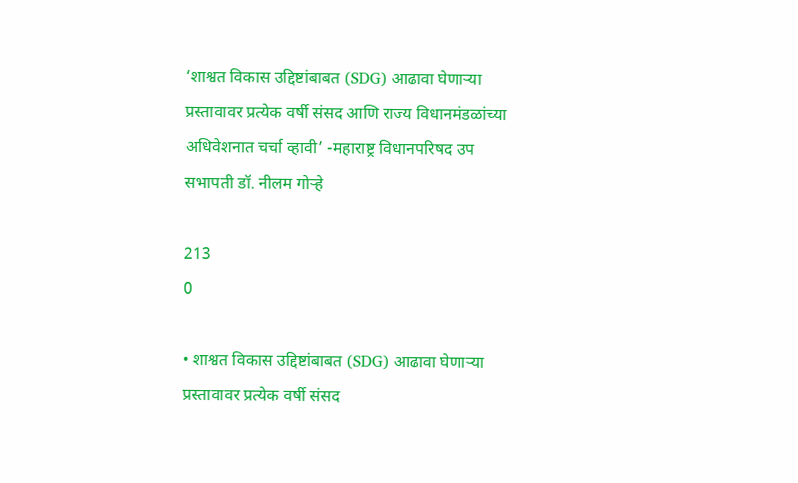‘शाश्वत विकास उद्दिष्टांबाबत (SDG) आढावा घेणाऱ्या प्रस्तावावर प्रत्येक वर्षी संसद आणि राज्य विधानमंडळांच्या अधिवेशनात चर्चा व्हावी’ -महाराष्ट्र विधानपरिषद उप सभापती डॉ. नीलम गोऱ्हे

213
0

• शाश्वत विकास उद्दिष्टांबाबत (SDG) आढावा घेणाऱ्या प्रस्तावावर प्रत्येक वर्षी संसद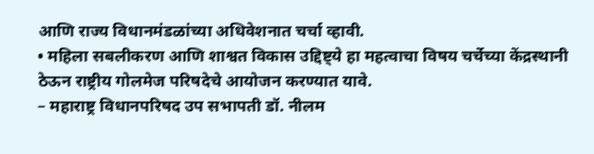आणि राज्य विधानमंडळांच्या अधिवेशनात चर्चा व्हावी.
• महिला सबलीकरण आणि शाश्वत विकास उद्दिष्ट्ये हा महत्वाचा विषय चर्चेच्या केंद्रस्थानी ठेऊन राष्ट्रीय गोलमेज परिषदेचे आयोजन करण्यात यावे.
– महाराष्ट्र विधानपरिषद उप सभापती डॉ. नीलम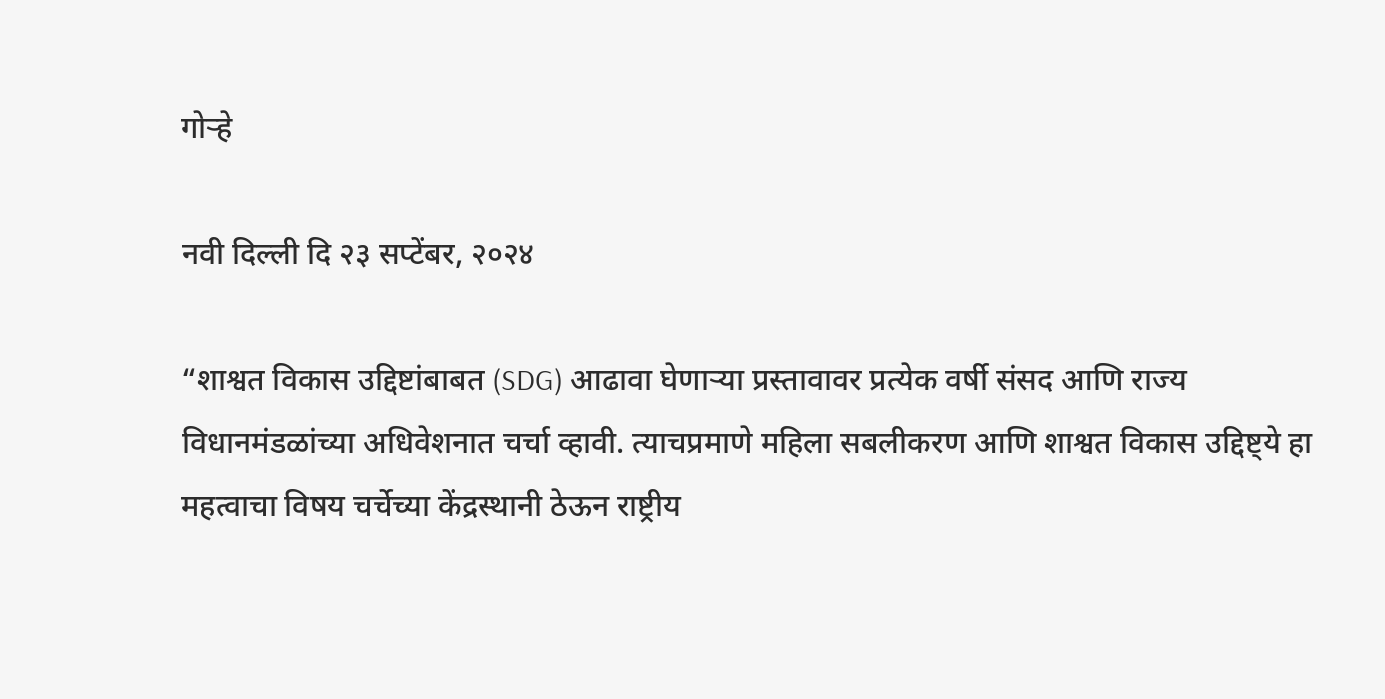गोऱ्हे

नवी दिल्ली दि २३ सप्टेंबर, २०२४

“शाश्वत विकास उद्दिष्टांबाबत (SDG) आढावा घेणाऱ्या प्रस्तावावर प्रत्येक वर्षी संसद आणि राज्य विधानमंडळांच्या अधिवेशनात चर्चा व्हावी. त्याचप्रमाणे महिला सबलीकरण आणि शाश्वत विकास उद्दिष्ट्ये हा महत्वाचा विषय चर्चेच्या केंद्रस्थानी ठेऊन राष्ट्रीय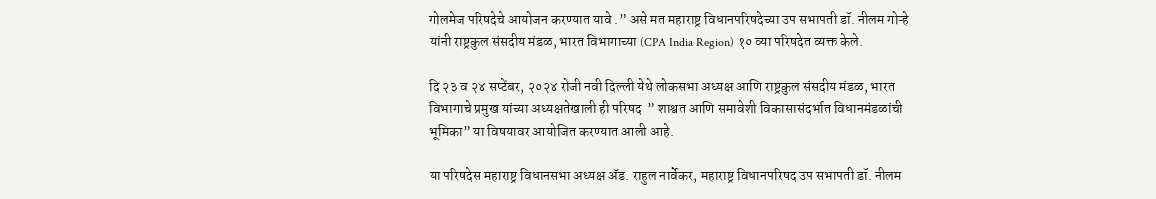गोलमेज परिषदेचे आयोजन करण्यात यावे .” असे मत महाराष्ट्र विधानपरिषदेच्या उप सभापती डॉ. नीलम गोऱ्हे यांनी राष्ट्रकुल संसदीय मंडळ, भारत विभागाच्या (CPA India Region) १० व्या परिषदेत व्यक्त केले.

दि २३ व २४ सप्टेंबर, २०२४ रोजी नवी दिल्ली येथे लोकसभा अध्यक्ष आणि राष्ट्रकुल संसदीय मंडळ, भारत विभागाचे प्रमुख यांच्या अध्यक्षतेखाली ही परिषद  ” शाश्वत आणि समावेशी विकासासंदर्भात विधानमंडळांची भूमिका” या विषयावर आयोजित करण्यात आली आहे.

या परिषदेस महाराष्ट्र विधानसभा अध्यक्ष ॲड. राहुल नार्वेकर, महाराष्ट्र विधानपरिषद उप सभापती डॉ. नीलम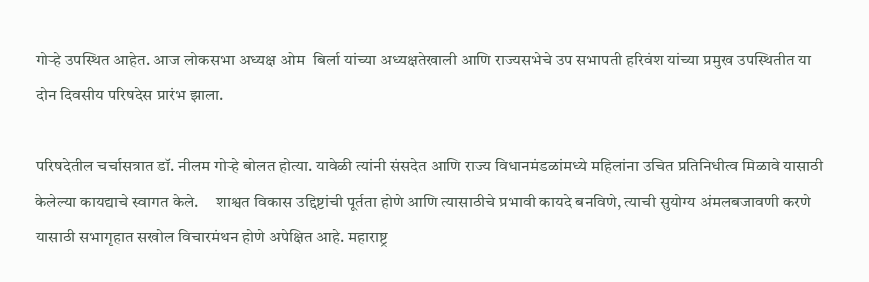गोऱ्हे उपस्थित आहेत. आज लोकसभा अध्यक्ष ओम  बिर्ला यांच्या अध्यक्षतेखाली आणि राज्यसभेचे उप सभापती हरिवंश यांच्या प्रमुख उपस्थितीत या दोन दिवसीय परिषदेस प्रारंभ झाला.

परिषदेतील चर्चासत्रात डॉ. नीलम गोऱ्हे बोलत होत्या. यावेळी त्यांनी संसदेत आणि राज्य विधानमंडळांमध्ये महिलांना उचित प्रतिनिधीत्व मिळावे यासाठी केलेल्या कायद्याचे स्वागत केले.     शाश्वत विकास उद्दिष्टांची पूर्तता होणे आणि त्यासाठीचे प्रभावी कायदे बनविणे, त्याची सुयोग्य अंमलबजावणी करणे यासाठी सभागृहात सखोल विचारमंथन होणे अपेक्षित आहे. महाराष्ट्र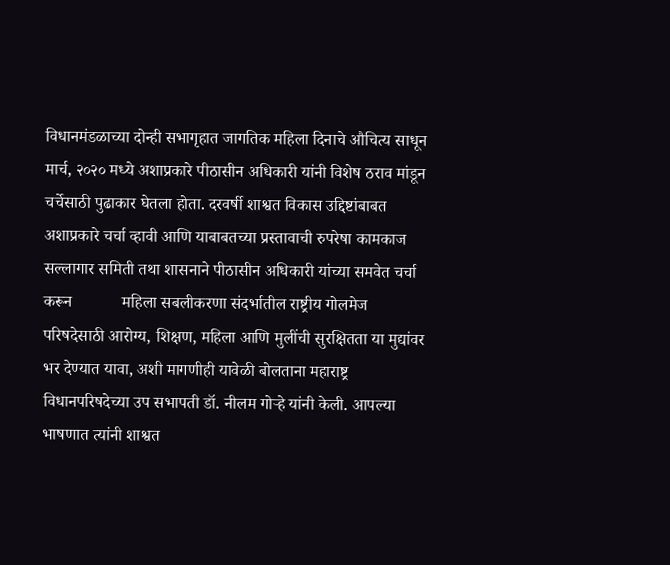विधानमंडळाच्या दोन्ही सभागृहात जागतिक महिला दिनाचे औचित्य साधून मार्च, २०२० मध्ये अशाप्रकारे पीठासीन अधिकारी यांनी विशेष ठराव मांडून चर्चेसाठी पुढाकार घेतला होता. दरवर्षी शाश्वत विकास उद्दिष्टांबाबत अशाप्रकारे चर्चा व्हावी आणि याबाबतच्या प्रस्तावाची रुपरेषा कामकाज सल्लागार समिती तथा शासनाने पीठासीन अधिकारी यांच्या समवेत चर्चा करून            महिला सबलीकरणा संदर्भातील राष्ट्रीय गोलमेज परिषदेसाठी आरोग्य, शिक्षण, महिला आणि मुलींची सुरक्षितता या मुद्यांवर भर देण्यात यावा, अशी मागणीही यावेळी बोलताना महाराष्ट्र विधानपरिषदेच्या उप सभापती डॉ. नीलम गोऱ्हे यांनी केली. आपल्या भाषणात त्यांनी शाश्वत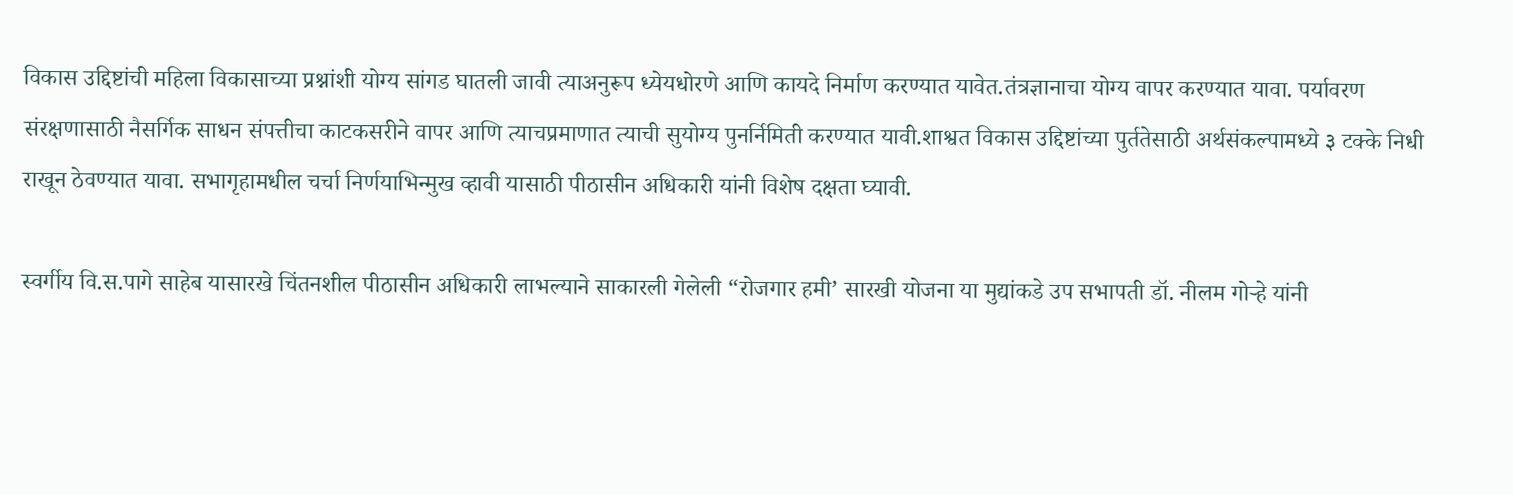विकास उद्दिष्टांची महिला विकासाच्या प्रश्नांशी योग्य सांगड घातली जावी त्याअनुरूप ध्येयधोरणे आणि कायदे निर्माण करण्यात यावेत.तंत्रज्ञानाचा योग्य वापर करण्यात यावा. पर्यावरण संरक्षणासाठी नैसर्गिक साधन संपत्तीचा काटकसरीने वापर आणि त्याचप्रमाणात त्याची सुयोग्य पुनर्निमिती करण्यात यावी.शाश्वत विकास उद्दिष्टांच्या पुर्ततेसाठी अर्थसंकल्पामध्ये ३ टक्के निधी राखून ठेवण्यात यावा. सभागृहामधील चर्चा निर्णयाभिन्मुख व्हावी यासाठी पीठासीन अधिकारी यांनी विशेष दक्षता घ्यावी.

स्वर्गीय वि.स.पागे साहेब यासारखे चिंतनशील पीठासीन अधिकारी लाभल्याने साकारली गेलेली “रोजगार हमी’ सारखी योजना या मुद्यांकडे उप सभापती डॉ. नीलम गोऱ्हे यांनी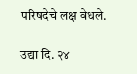परिषदेचे लक्ष वेधले.

उद्या दि. २४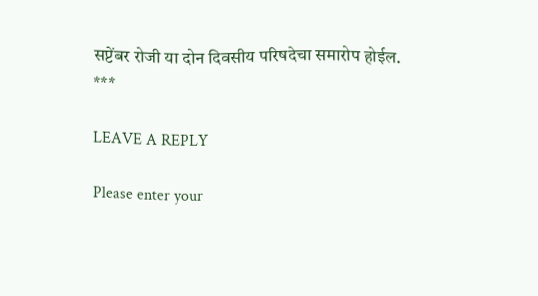सप्टेंबर रोजी या दोन दिवसीय परिषदेचा समारोप होईल.
***

LEAVE A REPLY

Please enter your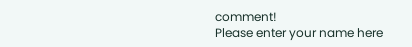comment!
Please enter your name here